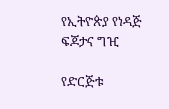የኢትዮጵያ የነዳጅ ፍጆታና ግዢ

የድርጅቱ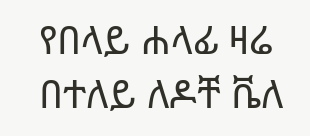የበላይ ሐላፊ ዛሬ በተለይ ለዶቸ ቬለ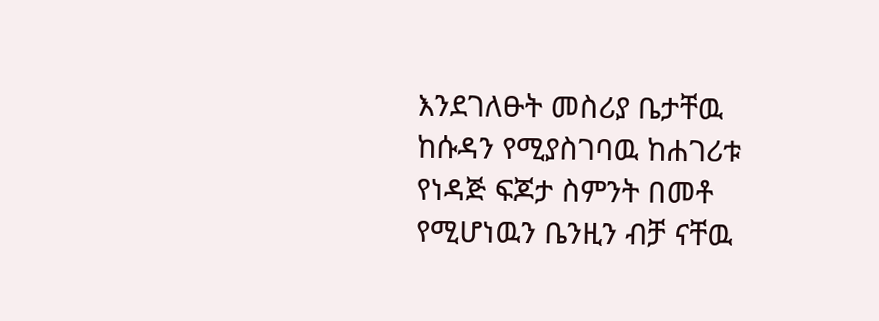እንደገለፁት መስሪያ ቤታቸዉ ከሱዳን የሚያስገባዉ ከሐገሪቱ የነዳጅ ፍጆታ ስምንት በመቶ የሚሆነዉን ቤንዚን ብቻ ናቸዉ